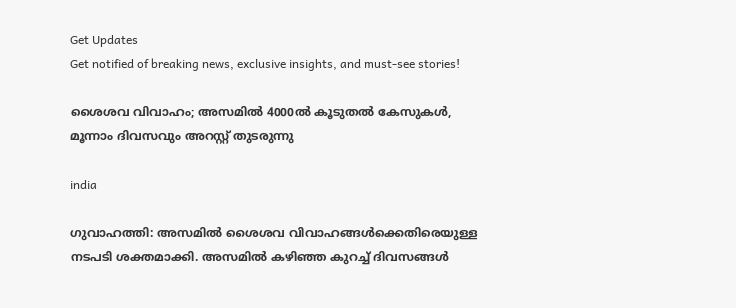Get Updates
Get notified of breaking news, exclusive insights, and must-see stories!

ശൈശവ വിവാഹം; അസമില്‍ 4000ല്‍ കൂടുതല്‍ കേസുകള്‍, മൂന്നാം ദിവസവും അറസ്റ്റ് തുടരുന്നു

india

ഗുവാഹത്തി: അസമില്‍ ശൈശവ വിവാഹങ്ങള്‍ക്കെതിരെയുള്ള നടപടി ശക്തമാക്കി. അസമില്‍ കഴിഞ്ഞ കുറച്ച് ദിവസങ്ങള്‍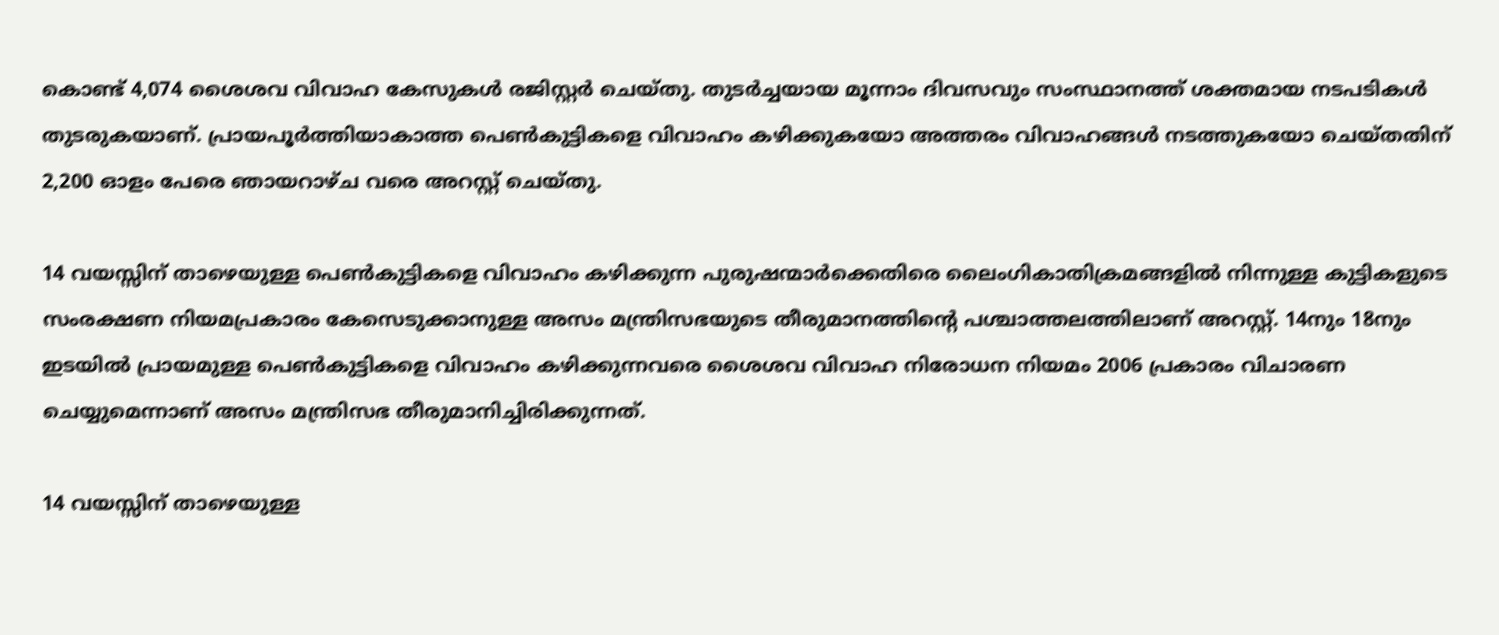കൊണ്ട് 4,074 ശൈശവ വിവാഹ കേസുകള്‍ രജിസ്റ്റര്‍ ചെയ്തു. തുടര്‍ച്ചയായ മൂന്നാം ദിവസവും സംസ്ഥാനത്ത് ശക്തമായ നടപടികള്‍ തുടരുകയാണ്. പ്രായപൂര്‍ത്തിയാകാത്ത പെണ്‍കുട്ടികളെ വിവാഹം കഴിക്കുകയോ അത്തരം വിവാഹങ്ങള്‍ നടത്തുകയോ ചെയ്തതിന് 2,200 ഓളം പേരെ ഞായറാഴ്ച വരെ അറസ്റ്റ് ചെയ്തു.

14 വയസ്സിന് താഴെയുള്ള പെണ്‍കുട്ടികളെ വിവാഹം കഴിക്കുന്ന പുരുഷന്മാര്‍ക്കെതിരെ ലൈംഗികാതിക്രമങ്ങളില്‍ നിന്നുള്ള കുട്ടികളുടെ സംരക്ഷണ നിയമപ്രകാരം കേസെടുക്കാനുള്ള അസം മന്ത്രിസഭയുടെ തീരുമാനത്തിന്റെ പശ്ചാത്തലത്തിലാണ് അറസ്റ്റ്. 14നും 18നും ഇടയില്‍ പ്രായമുള്ള പെണ്‍കുട്ടികളെ വിവാഹം കഴിക്കുന്നവരെ ശൈശവ വിവാഹ നിരോധന നിയമം 2006 പ്രകാരം വിചാരണ ചെയ്യുമെന്നാണ് അസം മന്ത്രിസഭ തീരുമാനിച്ചിരിക്കുന്നത്.

14 വയസ്സിന് താഴെയുള്ള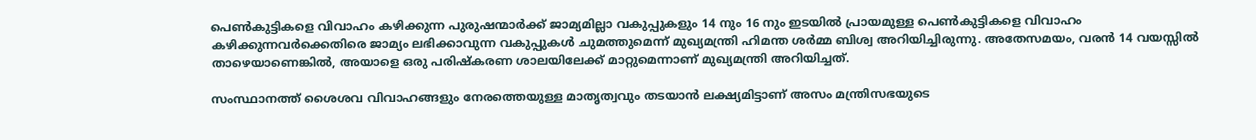പെണ്‍കുട്ടികളെ വിവാഹം കഴിക്കുന്ന പുരുഷന്മാര്‍ക്ക് ജാമ്യമില്ലാ വകുപ്പുകളും 14 നും 16 നും ഇടയില്‍ പ്രായമുള്ള പെണ്‍കുട്ടികളെ വിവാഹം കഴിക്കുന്നവര്‍ക്കെതിരെ ജാമ്യം ലഭിക്കാവുന്ന വകുപ്പുകള്‍ ചുമത്തുമെന്ന് മുഖ്യമന്ത്രി ഹിമന്ത ശര്‍മ്മ ബിശ്വ അറിയിച്ചിരുന്നു. അതേസമയം, വരന്‍ 14 വയസ്സില്‍ താഴെയാണെങ്കില്‍, അയാളെ ഒരു പരിഷ്‌കരണ ശാലയിലേക്ക് മാറ്റുമെന്നാണ് മുഖ്യമന്ത്രി അറിയിച്ചത്.

സംസ്ഥാനത്ത് ശൈശവ വിവാഹങ്ങളും നേരത്തെയുള്ള മാതൃത്വവും തടയാന്‍ ലക്ഷ്യമിട്ടാണ് അസം മന്ത്രിസഭയുടെ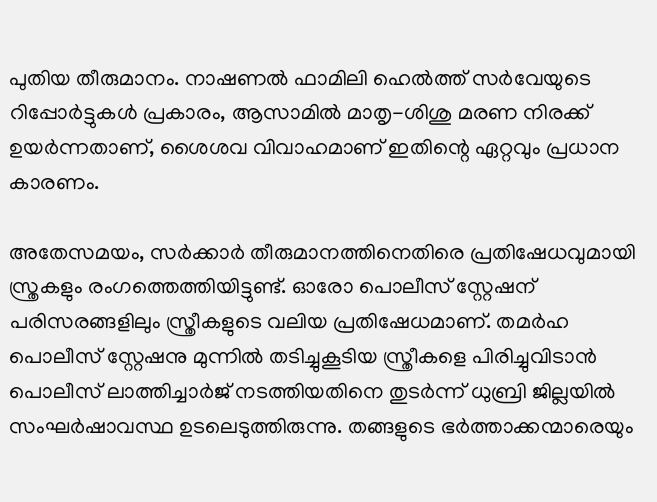പുതിയ തീരുമാനം. നാഷണല്‍ ഫാമിലി ഹെല്‍ത്ത് സര്‍വേയുടെ റിപ്പോര്‍ട്ടുകള്‍ പ്രകാരം, ആസാമില്‍ മാതൃ-ശിശു മരണ നിരക്ക് ഉയര്‍ന്നതാണ്, ശൈശവ വിവാഹമാണ് ഇതിന്റെ ഏറ്റവും പ്രധാന കാരണം.

അതേസമയം, സര്‍ക്കാര്‍ തീരുമാനത്തിനെതിരെ പ്രതിഷേധവുമായി സ്ത്രകളും രംഗത്തെത്തിയിട്ടുണ്ട്. ഓരോ പൊലീസ് സ്റ്റേഷന് പരിസരങ്ങളിലും സ്ത്രീകളുടെ വലിയ പ്രതിഷേധമാണ്. തമര്‍ഹ പൊലീസ് സ്റ്റേഷനു മുന്നില്‍ തടിച്ചുകൂടിയ സ്ത്രീകളെ പിരിച്ചുവിടാന്‍ പൊലീസ് ലാത്തിച്ചാര്‍ജ് നടത്തിയതിനെ തുടര്‍ന്ന് ധുബ്രി ജില്ലയില്‍ സംഘര്‍ഷാവസ്ഥ ഉടലെടുത്തിരുന്നു. തങ്ങളുടെ ഭര്‍ത്താക്കന്മാരെയും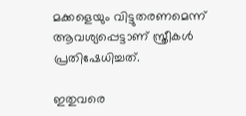മക്കളെയും വിട്ടുതരണമെന്ന് ആവശ്യപ്പെട്ടാണ് സ്ത്രീകള്‍ പ്രതിഷേധിച്ചത്.

ഇതുവരെ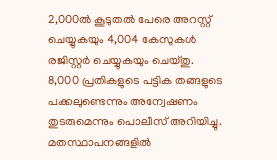2,000ല്‍ കൂടുതല്‍ പേരെ അറസ്റ്റ് ചെയ്യുകയും 4,004 കേസുകള്‍ രജിസ്റ്റര്‍ ചെയ്യുകയും ചെയ്തു. 8,000 പ്രതികളുടെ പട്ടിക തങ്ങളുടെ പക്കലുണ്ടെന്നും അന്വേഷണം തുടരുമെന്നും പൊലീസ് അറിയിച്ചു. മതസ്ഥാപനങ്ങളില്‍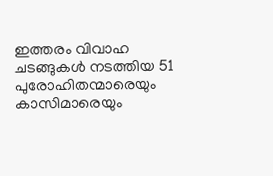ഇത്തരം വിവാഹ ചടങ്ങുകള്‍ നടത്തിയ 51 പുരോഹിതന്മാരെയും കാസിമാരെയും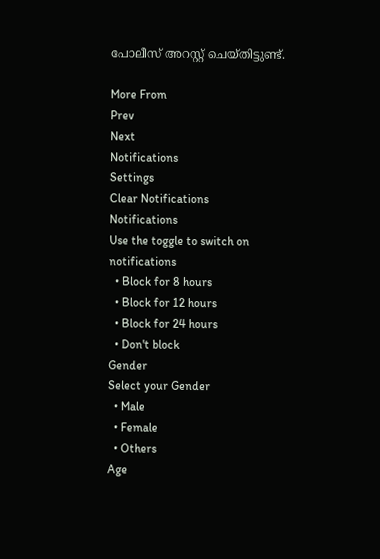പോലീസ് അറസ്റ്റ് ചെയ്തിട്ടുണ്ട്.

More From
Prev
Next
Notifications
Settings
Clear Notifications
Notifications
Use the toggle to switch on notifications
  • Block for 8 hours
  • Block for 12 hours
  • Block for 24 hours
  • Don't block
Gender
Select your Gender
  • Male
  • Female
  • Others
Age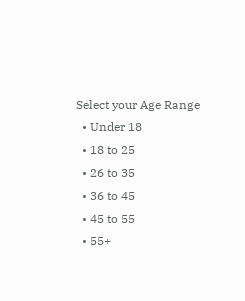Select your Age Range
  • Under 18
  • 18 to 25
  • 26 to 35
  • 36 to 45
  • 45 to 55
  • 55+